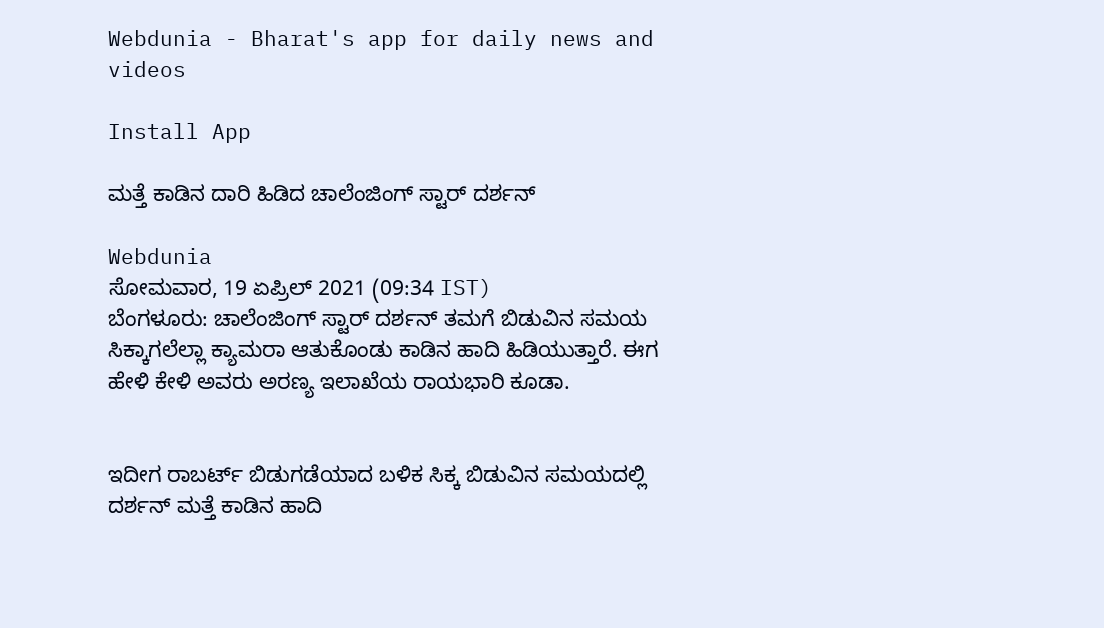Webdunia - Bharat's app for daily news and videos

Install App

ಮತ್ತೆ ಕಾಡಿನ ದಾರಿ ಹಿಡಿದ ಚಾಲೆಂಜಿಂಗ್ ಸ್ಟಾರ್ ದರ್ಶನ್

Webdunia
ಸೋಮವಾರ, 19 ಏಪ್ರಿಲ್ 2021 (09:34 IST)
ಬೆಂಗಳೂರು: ಚಾಲೆಂಜಿಂಗ್ ಸ್ಟಾರ್ ದರ್ಶನ್ ತಮಗೆ ಬಿಡುವಿನ ಸಮಯ ಸಿಕ್ಕಾಗಲೆಲ್ಲಾ ಕ್ಯಾಮರಾ ಆತುಕೊಂಡು ಕಾಡಿನ ಹಾದಿ ಹಿಡಿಯುತ್ತಾರೆ. ಈಗ ಹೇಳಿ ಕೇಳಿ ಅವರು ಅರಣ್ಯ ಇಲಾಖೆಯ ರಾಯಭಾರಿ ಕೂಡಾ.


ಇದೀಗ ರಾಬರ್ಟ್ ಬಿಡುಗಡೆಯಾದ ಬಳಿಕ ಸಿಕ್ಕ ಬಿಡುವಿನ ಸಮಯದಲ್ಲಿ ದರ್ಶನ್ ಮತ್ತೆ ಕಾಡಿನ ಹಾದಿ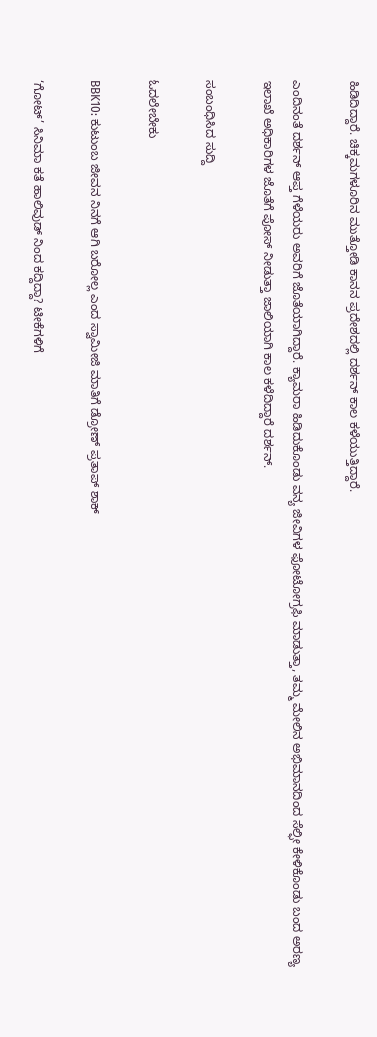ಹಿಡಿದಿದ್ದಾರೆ. ಚಿಕ್ಕಮಗಳೂರಿನ ಮುತ್ತೋಡಿ ಕಾನನ ಪ್ರದೇಶದಲ್ಲಿ ದರ್ಶನ್ ಕಾಲ ಕಳೆಯುತ್ತಿದ್ದಾರೆ.

ಎಂದಿನಂತೆ ದರ್ಶನ್ ಆಪ್ತ ಗೆಳೆಯರು ಅವರಿಗೆ ಜೊತೆಯಾಗಿದ್ದಾರೆ. ಕ್ಯಾಮರಾ ಹಿಡಿದುಕೊಂಡು ವನ್ಯ ಜೀವಿಗಳ ಫೋಟೋಗ್ರಫಿ ಮಾಡುತ್ತಾ, ತಮ್ಮ ಮೇಲಿನ ಅಭಿಮಾನದಿಂದ ಸೆಲ್ಫೀ ಕೇಳಿಕೊಂಡು ಬಂದ ಅರಣ್ಯ ಇಲಾಖೆ ಅಧಿಕಾರಿಗಳ ಜೊತೆಗೆ ಪೋಸ್ ನೀಡುತ್ತಾ ಜಾಲಿಯಾಗಿ ಕಾಲ ಕಳೆದಿದ್ದಾರೆ ದರ್ಶನ್.

ಸಂಬಂಧಿಸಿದ ಸುದ್ದಿ

ಓದಲೇಬೇಕು

BBK10: ಕುಟುಂಬ ಜೀವನ ನಿನಗೆ ಆಗಿ ಬರೋಲ್ಲ ಎಂದ ಸ್ವಾಮೀಜಿ ಮಾತಿಗೆ ಡ್ರೋಣ್ ಪ್ರತಾಪ್ ಶಾಕ್

‘ಗೋಟ್’ ಸಿನಿಮಾ ಕತೆ ಹಾಲಿವುಡ್ ನಿಂದ ಕದ್ದಿದ್ದಾ? ಟೀಕೆಗಳಿಗೆ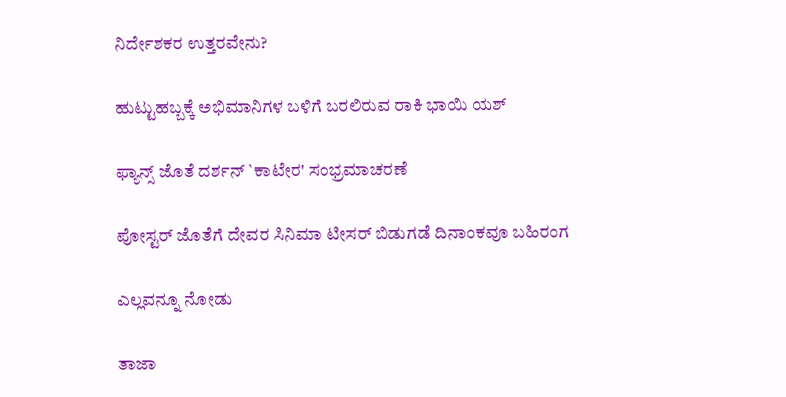ನಿರ್ದೇಶಕರ ಉತ್ತರವೇನು?

ಹುಟ್ಟುಹಬ್ಬಕ್ಕೆ ಅಭಿಮಾನಿಗಳ ಬಳಿಗೆ ಬರಲಿರುವ ರಾಕಿ ಭಾಯಿ ಯಶ್

ಫ್ಯಾನ್ಸ್ ಜೊತೆ ದರ್ಶನ್ `ಕಾಟೇರ' ಸಂಭ್ರಮಾಚರಣೆ

ಪೋಸ್ಟರ್ ಜೊತೆಗೆ ದೇವರ ಸಿನಿಮಾ ಟೀಸರ್ ಬಿಡುಗಡೆ ದಿನಾಂಕವೂ ಬಹಿರಂಗ

ಎಲ್ಲವನ್ನೂ ನೋಡು

ತಾಜಾ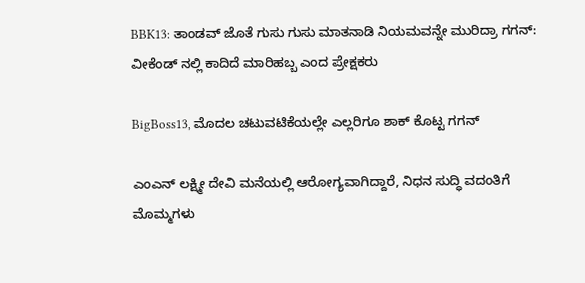BBK13: ತಾಂಡವ್ ಜೊತೆ ಗುಸು ಗುಸು ಮಾತನಾಡಿ ನಿಯಮವನ್ನೇ ಮುರಿದ್ರಾ ಗಗನ್: ವೀಕೆಂಡ್ ನಲ್ಲಿ ಕಾದಿದೆ ಮಾರಿಹಬ್ಬ ಎಂದ ಪ್ರೇಕ್ಷಕರು

BigBoss13, ಮೊದಲ ಚಟುವಟಿಕೆಯಲ್ಲೇ ಎಲ್ಲರಿಗೂ ಶಾಕ್ ಕೊಟ್ಟ ಗಗನ್‌

ಎಂಎನ್‌ ಲಕ್ಷ್ಮೀ ದೇವಿ ಮನೆಯಲ್ಲಿ ಆರೋಗ್ಯವಾಗಿದ್ದಾರೆ, ನಿಧನ ಸುದ್ಧಿ ವದಂತಿಗೆ ಮೊಮ್ಮಗಳು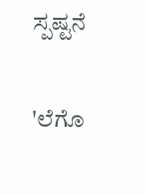ಸ್ಪಷ್ಟನೆ

'ಲೆಗೊ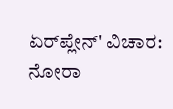ಏರ್‌ಪ್ಲೇನ್' ವಿಚಾರ: ನೋರಾ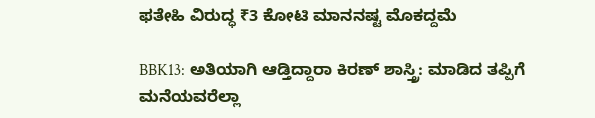ಫತೇಹಿ ವಿರುದ್ಧ ₹3 ಕೋಟಿ ಮಾನನಷ್ಟ ಮೊಕದ್ದಮೆ

BBK13: ಅತಿಯಾಗಿ ಆಡ್ತಿದ್ದಾರಾ ಕಿರಣ್ ಶಾಸ್ತ್ರಿ: ಮಾಡಿದ ತಪ್ಪಿಗೆ ಮನೆಯವರೆಲ್ಲಾ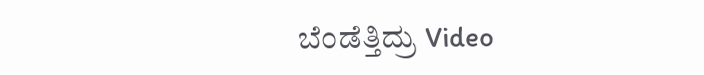ಬೆಂಡೆತ್ತಿದ್ರು Video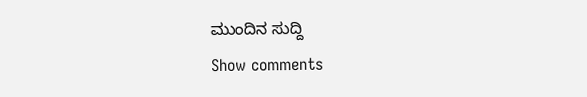ಮುಂದಿನ ಸುದ್ದಿ
Show comments